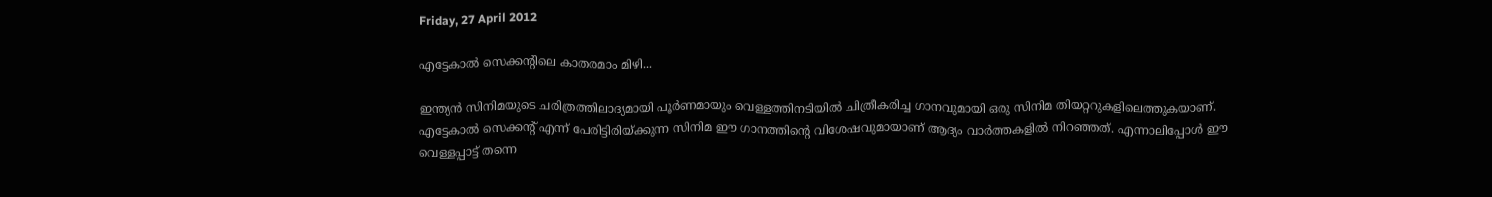Friday, 27 April 2012

എട്ടേകാല്‍ സെക്കന്റിലെ കാതരമാം മിഴി...

ഇന്ത്യന്‍ സിനിമയുടെ ചരിത്രത്തിലാദ്യമായി പൂര്‍ണമായും വെള്ളത്തിനടിയില്‍ ചിത്രീകരിച്ച ഗാനവുമായി ഒരു സിനിമ തിയറ്ററുകളിലെത്തുകയാണ്. എട്ടേകാല്‍ സെക്കന്റ് എന്ന് പേരിട്ടിരിയ്ക്കുന്ന സിനിമ ഈ ഗാനത്തിന്റെ വിശേഷവുമായാണ് ആദ്യം വാര്‍ത്തകളില്‍ നിറഞ്ഞത്. എന്നാലിപ്പോള്‍ ഈ വെള്ളപ്പാട്ട് തന്നെ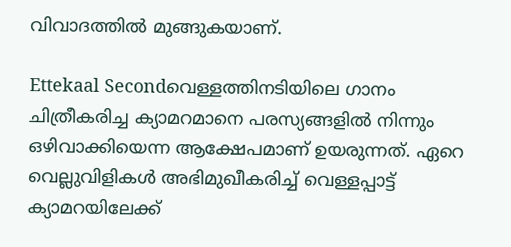വിവാദത്തില്‍ മുങ്ങുകയാണ്.

Ettekaal Secondവെള്ളത്തിനടിയിലെ ഗാനം ചിത്രീകരിച്ച ക്യാമറമാനെ പരസ്യങ്ങളില്‍ നിന്നും ഒഴിവാക്കിയെന്ന ആക്ഷേപമാണ് ഉയരുന്നത്. ഏറെ വെല്ലുവിളികള്‍ അഭിമുഖീകരിച്ച് വെള്ളപ്പാട്ട് ക്യാമറയിലേക്ക്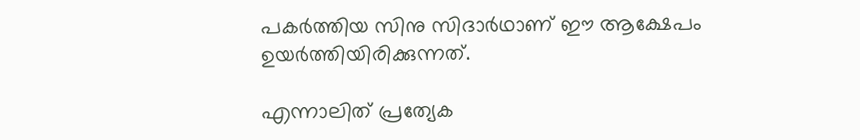പകര്‍ത്തിയ സിനു സിദാര്‍ഥാണ് ഈ ആക്ഷേപം ഉയര്‍ത്തിയിരിക്കുന്നത്.

എന്നാലിത് പ്രത്യേക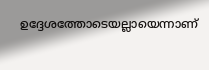ഉദ്ദേശത്തോടെയല്ലായെന്നാണ്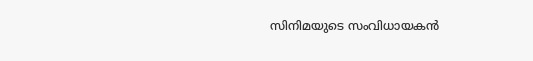സിനിമയുടെ സംവിധായകന്‍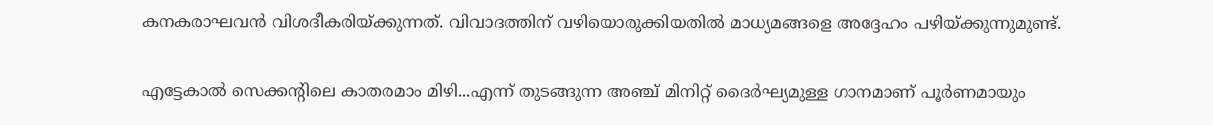കനകരാഘവന്‍ വിശദീകരിയ്ക്കുന്നത്. വിവാദത്തിന് വഴിയൊരുക്കിയതില്‍ മാധ്യമങ്ങളെ അദ്ദേഹം പഴിയ്ക്കുന്നുമുണ്ട്.

എട്ടേകാല്‍ സെക്കന്റിലെ കാതരമാം മിഴി...എന്ന് തുടങ്ങുന്ന അഞ്ച് മിനിറ്റ് ദൈര്‍ഘ്യമുള്ള ഗാനമാണ് പൂര്‍ണമായും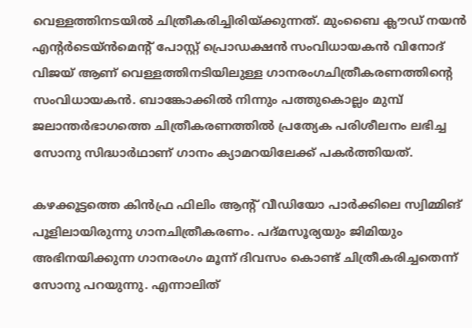വെള്ളത്തിനടയില്‍ ചിത്രീകരിച്ചിരിയ്ക്കുന്നത്. മുംബൈ ക്ലൗഡ് നയന്‍ എന്റര്‍ടെയ്ന്‍മെന്റ് പോസ്റ്റ് പ്രൊഡക്ഷന്‍ സംവിധായകന്‍ വിനോദ് വിജയ് ആണ് വെള്ളത്തിനടിയിലുള്ള ഗാനരംഗചിത്രീകരണത്തിന്റെ സംവിധായകന്‍. ബാങ്കോക്കില്‍ നിന്നും പത്തുകൊല്ലം മുമ്പ് ജലാന്തര്‍ഭാഗത്തെ ചിത്രീകരണത്തില്‍ പ്രത്യേക പരിശീലനം ലഭിച്ച സോനു സിദ്ധാര്‍ഥാണ് ഗാനം ക്യാമറയിലേക്ക് പകര്‍ത്തിയത്.

കഴക്കൂട്ടത്തെ കിന്‍ഫ്ര ഫിലിം ആന്റ് വീഡിയോ പാര്‍ക്കിലെ സ്വിമ്മിങ് പൂളിലായിരുന്നു ഗാനചിത്രീകരണം. പദ്മസൂര്യയും ജിമിയും അഭിനയിക്കുന്ന ഗാനരംഗം മൂന്ന് ദിവസം കൊണ്ട് ചിത്രീകരിച്ചതെന്ന് സോനു പറയുന്നു. എന്നാലിത്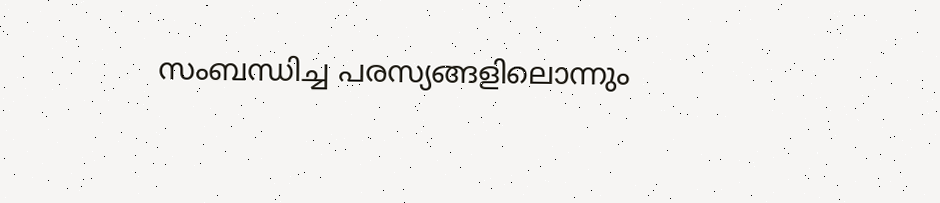സംബന്ധിച്ച പരസ്യങ്ങളിലൊന്നും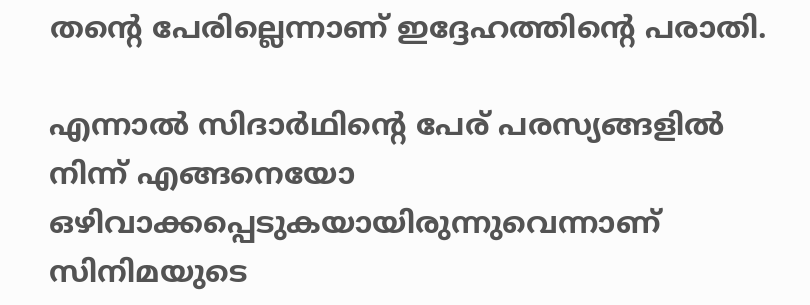തന്റെ പേരില്ലെന്നാണ് ഇദ്ദേഹത്തിന്റെ പരാതി.

എന്നാല്‍ സിദാര്‍ഥിന്റെ പേര് പരസ്യങ്ങളില്‍ നിന്ന് എങ്ങനെയോ ഒഴിവാക്കപ്പെടുകയായിരുന്നുവെന്നാണ് സിനിമയുടെ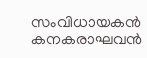സംവിധായകന്‍ കനകരാഘവന്‍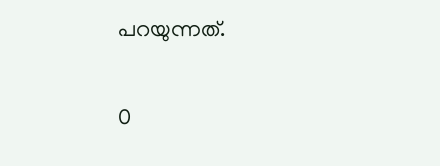പറയുന്നത്.

0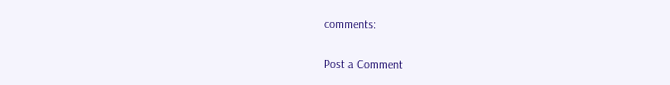comments:

Post a Comment